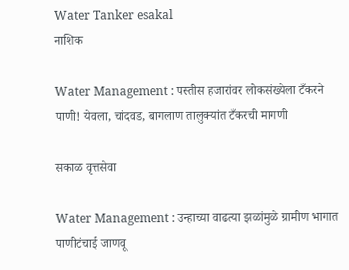Water Tanker esakal
नाशिक

Water Management : पस्तीस हजारांवर लोकसंख्येला टँकरने पाणी! येवला, चांदवड, बागलाण तालुक्यांत टँकरची मागणी

सकाळ वृत्तसेवा

Water Management : उन्‍हाच्या वाढत्या झळांमुळे ग्रामीण भागात पाणीटंचाई जाणवू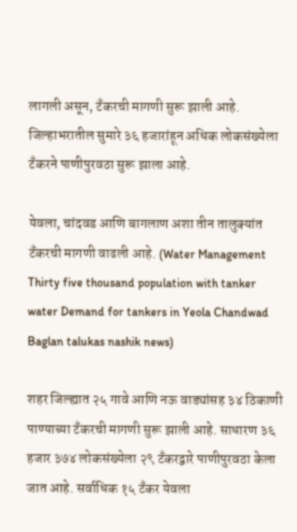लागली असून, टँकरची मागणी सुरू झाली आहे. जिल्हाभरातील सुमारे ३६ हजारांहून अधिक लोकसंख्येला टँकरने पाणीपुरवठा सुरू झाला आहे.

येवला, चांदवड आणि बागलाण अशा तीन तालुक्यांत टँकरची मागणी वाढली आहे. (Water Management Thirty five thousand population with tanker water Demand for tankers in Yeola Chandwad Baglan talukas nashik news)

शहर जिल्ह्यात २५ गावे आणि नऊ वाड्यांसह ३४ ठिकाणी पाण्याच्या टँकरची मागणी सुरू झाली आहे. साधारण ३६ हजार ३७४ लोकसंख्येला २९ टँकरद्वारे पाणीपुरवठा केला जात आहे. सर्वाधिक १५ टँकर येवला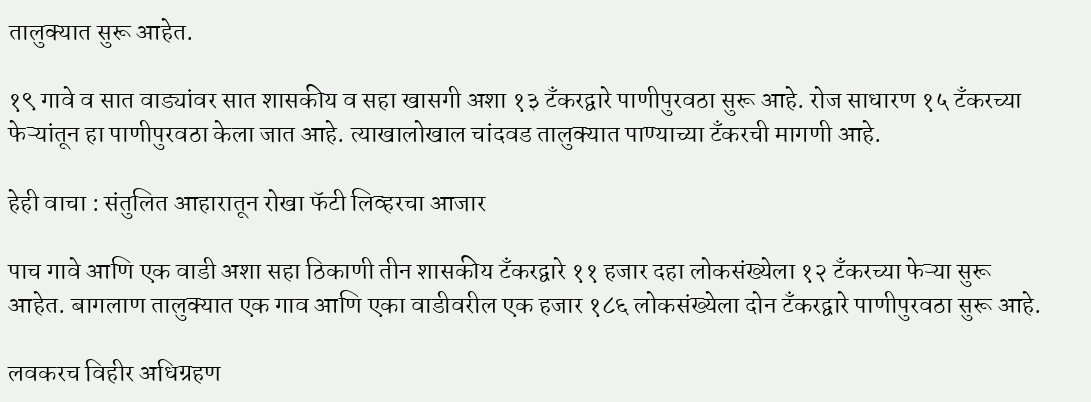तालुक्यात सुरू आहेत.

१९ गावे व सात वाड्यांवर सात शासकीय व सहा खासगी अशा १३ टँकरद्वारे पाणीपुरवठा सुरू आहे. रोज साधारण १५ टँकरच्या फेऱ्यांतून हा पाणीपुरवठा केला जात आहे. त्याखालोखाल चांदवड तालुक्यात पाण्याच्या टँकरची मागणी आहे.

हेही वाचा : संतुलित आहारातून रोखा फॅटी लिव्हरचा आजार

पाच गावे आणि एक वाडी अशा सहा ठिकाणी तीन शासकीय टँकरद्वारे ११ हजार दहा लोकसंख्येला १२ टँकरच्या फेऱ्या सुरू आहेत. बागलाण तालुक्यात एक गाव आणि एका वाडीवरील एक हजार १८६ लोकसंख्येला दोन टँकरद्वारे पाणीपुरवठा सुरू आहे.

लवकरच विहीर अधिग्रहण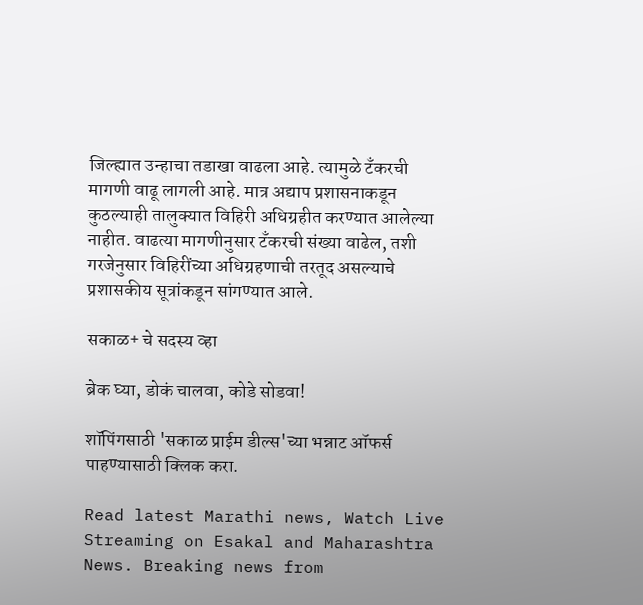जिल्ह्यात उन्हाचा तडाखा वाढला आहे. त्यामुळे टँकरची मागणी वाढू लागली आहे. मात्र अद्याप प्रशासनाकडून कुठल्याही तालुक्यात विहिरी अधिग्रहीत करण्यात आलेल्या नाहीत. वाढत्या मागणीनुसार टँकरची संख्या वाढेल, तशी गरजेनुसार विहिरींच्या अधिग्रहणाची तरतूद असल्याचे प्रशासकीय सूत्रांकडून सांगण्यात आले.

सकाळ+ चे सदस्य व्हा

ब्रेक घ्या, डोकं चालवा, कोडे सोडवा!

शॉपिंगसाठी 'सकाळ प्राईम डील्स'च्या भन्नाट ऑफर्स पाहण्यासाठी क्लिक करा.

Read latest Marathi news, Watch Live Streaming on Esakal and Maharashtra News. Breaking news from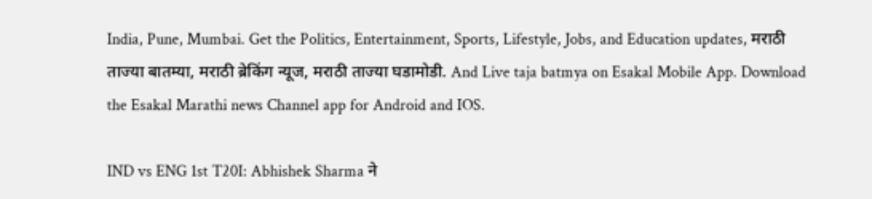India, Pune, Mumbai. Get the Politics, Entertainment, Sports, Lifestyle, Jobs, and Education updates, मराठी ताज्या बातम्या, मराठी ब्रेकिंग न्यूज, मराठी ताज्या घडामोडी. And Live taja batmya on Esakal Mobile App. Download the Esakal Marathi news Channel app for Android and IOS.

IND vs ENG 1st T20I: Abhishek Sharma ने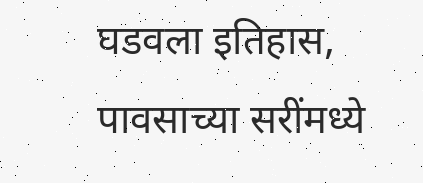घडवला इतिहास, पावसाच्या सरींमध्ये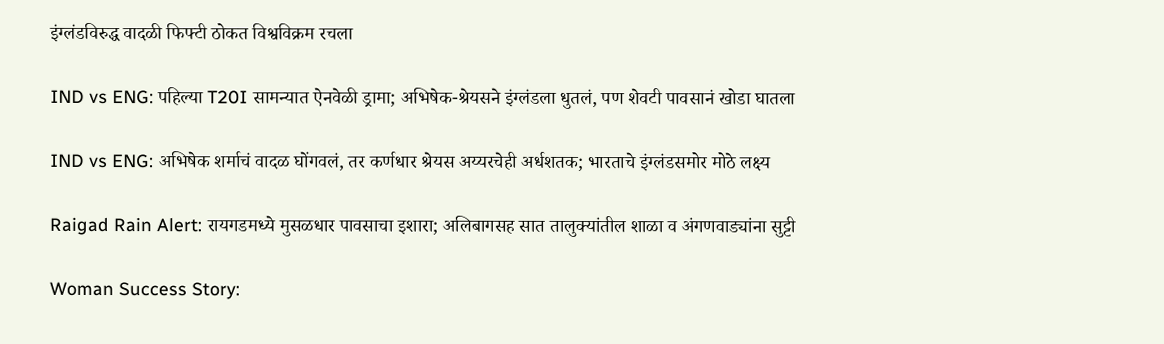इंग्लंडविरुद्ध वादळी फिफ्टी ठोकत विश्वविक्रम रचला

IND vs ENG: पहिल्या T20I सामन्यात ऐनवेळी ड्रामा; अभिषेक-श्रेयसने इंग्लंडला धुतलं, पण शेवटी पावसानं खोडा घातला

IND vs ENG: अभिषेक शर्माचं वादळ घोंगवलं, तर कर्णधार श्रेयस अय्यरचेही अर्धशतक; भारताचे इंग्लंडसमोर मोठे लक्ष्य

Raigad Rain Alert: रायगडमध्ये मुसळधार पावसाचा इशारा; अलिबागसह सात तालुक्यांतील शाळा व अंगणवाड्यांना सुट्टी

Woman Success Story: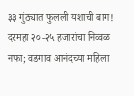३३ गुंठ्यात फुलली यशाची बाग! दरमहा २०-२५ हजारांचा निव्वळ नफा; वडगाव आनंदच्या महिला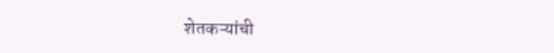शेतकऱ्यांची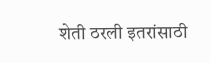शेती ठरली इतरांसाठी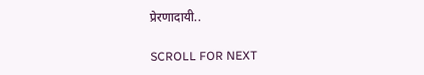प्रेरणादायी..

SCROLL FOR NEXT